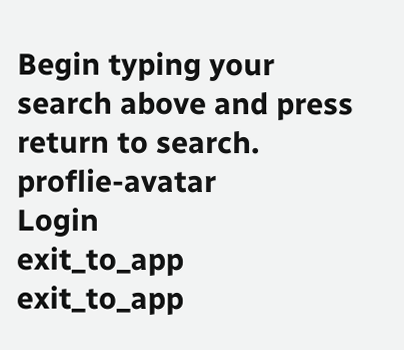Begin typing your search above and press return to search.
proflie-avatar
Login
exit_to_app
exit_to_app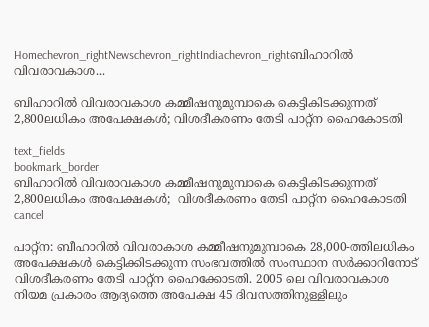Homechevron_rightNewschevron_rightIndiachevron_rightബിഹാറിൽ വിവരാവകാശ...

ബിഹാറിൽ വിവരാവകാശ കമ്മീഷനുമുമ്പാകെ കെട്ടികിടക്കുന്നത് 2,800ലധികം അപേക്ഷകൾ; വിശദീകരണം തേടി പാറ്റ്ന ഹൈകോടതി

text_fields
bookmark_border
ബിഹാറിൽ വിവരാവകാശ കമ്മീഷനുമുമ്പാകെ കെട്ടികിടക്കുന്നത് 2,800ലധികം അപേക്ഷകൾ;  വിശദീകരണം തേടി പാറ്റ്ന ഹൈകോടതി
cancel

പാറ്റ്ന: ബീഹാറിൽ വിവരാകാശ കമ്മീഷനുമുമ്പാകെ 28,000-ത്തിലധികം അപേക്ഷകൾ കെട്ടിക്കിടക്കുന്ന സംഭവത്തിൽ സംസ്ഥാന സർക്കാറിനോട് വിശദീകരണം തേടി പാറ്റ്ന ഹൈക്കോടതി. 2005 ലെ വിവരാവകാശ നിയമ പ്രകാരം ആദ്യത്തെ അപേക്ഷ 45 ദിവസത്തിനുള്ളിലും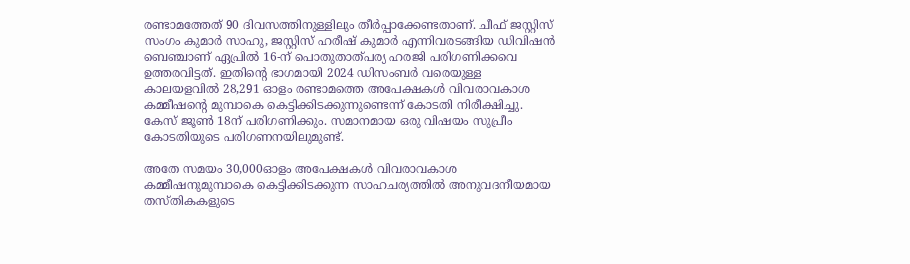രണ്ടാമത്തേത് 90 ദിവസത്തിനുള്ളിലും തീർപ്പാക്കേണ്ടതാണ്. ചീഫ് ജസ്റ്റിസ് സംഗം കുമാർ സാഹു, ജസ്റ്റിസ് ഹരീഷ് കുമാർ എന്നിവരടങ്ങിയ ഡിവിഷൻ ബെഞ്ചാണ് ഏപ്രിൽ 16-ന് പൊതുതാത്പര്യ ഹരജി പരിഗണിക്കവെ ഉത്തരവിട്ടത്. ഇതിന്‍റെ ഭാഗമായി 2024 ഡിസംബർ വരെയുള്ള കാലയളവിൽ 28,291 ഓളം രണ്ടാമത്തെ അപേക്ഷകൾ വിവരാവകാശ കമ്മീഷന്റെ മുമ്പാകെ കെട്ടിക്കിടക്കുന്നുണ്ടെന്ന് കോടതി നിരീക്ഷിച്ചു. കേസ് ജൂൺ 18ന് പരിഗണിക്കും. സമാനമായ ഒരു വിഷയം സുപ്രീം കോടതിയുടെ പരിഗണനയിലുമുണ്ട്.

അതേ സമയം 30,000ഓളം അപേക്ഷകൾ വിവരാവകാശ കമ്മീഷനുമുമ്പാകെ കെട്ടിക്കിടക്കുന്ന സാഹചര്യത്തിൽ അനുവദനീയമായ തസ്തികകളുടെ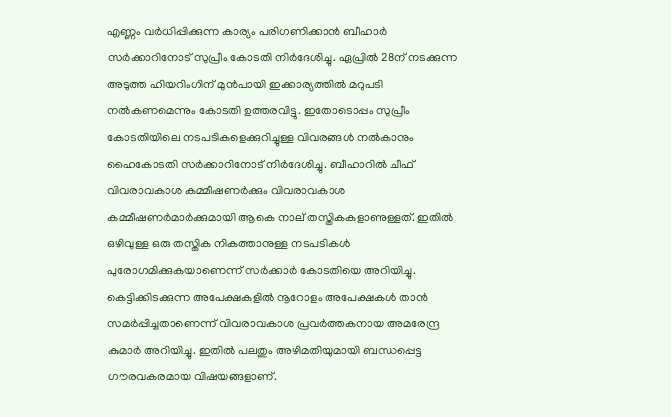എണ്ണം വർധിപ്പിക്കുന്ന കാര്യം പരിഗണിക്കാൻ ബീഹാർ സർക്കാറിനോട് സുപ്രീം കോടതി നിർദേശിച്ചു. ഏപ്രിൽ 28ന് നടക്കുന്ന അടുത്ത ഹിയറിംഗിന് മുൻപായി ഇക്കാര്യത്തിൽ മറുപടി നൽകണമെന്നും കോടതി ഉത്തരവിട്ടു. ഇതോടൊപ്പം സുപ്രീം കോടതിയിലെ നടപടികളെക്കുറിച്ചുള്ള വിവരങ്ങൾ നൽകാനും ഹൈകോടതി സർക്കാറിനോട് നിർദേശിച്ചു. ബീഹാറിൽ ചീഫ് വിവരാവകാശ കമ്മീഷണർക്കും വിവരാവകാശ കമ്മീഷണർമാർക്കുമായി ആകെ നാല് തസ്തികകളാണുള്ളത്. ഇതിൽ ഒഴിവുള്ള ഒരു തസ്തിക നികത്താനുള്ള നടപടികൾ പുരോഗമിക്കുകയാണെന്ന് സർക്കാർ കോടതിയെ അറിയിച്ചു. കെട്ടിക്കിടക്കുന്ന അപേക്ഷകളിൽ നൂറോളം അപേക്ഷകൾ താന്‍ സമർപ്പിച്ചതാണെന്ന് വിവരാവകാശ പ്രവർത്തകനായ അമരേന്ദ്ര കുമാർ അറിയിച്ചു. ഇതിൽ പലതും അഴിമതിയുമായി ബന്ധപ്പെട്ട ഗൗരവകരമായ വിഷയങ്ങളാണ്.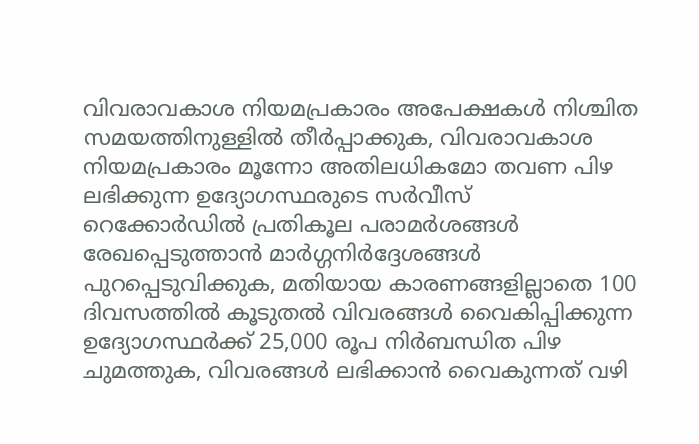വിവരാവകാശ നിയമപ്രകാരം അപേക്ഷകൾ നിശ്ചിത സമയത്തിനുള്ളിൽ തീർപ്പാക്കുക, വിവരാവകാശ നിയമപ്രകാരം മൂന്നോ അതിലധികമോ തവണ പിഴ ലഭിക്കുന്ന ഉദ്യോഗസ്ഥരുടെ സർവീസ് റെക്കോർഡിൽ പ്രതികൂല പരാമർശങ്ങൾ രേഖപ്പെടുത്താൻ മാർഗ്ഗനിർദ്ദേശങ്ങൾ പുറപ്പെടുവിക്കുക, മതിയായ കാരണങ്ങളില്ലാതെ 100 ദിവസത്തിൽ കൂടുതൽ വിവരങ്ങൾ വൈകിപ്പിക്കുന്ന ഉദ്യോഗസ്ഥർക്ക് 25,000 രൂപ നിർബന്ധിത പിഴ ചുമത്തുക, വിവരങ്ങൾ ലഭിക്കാൻ വൈകുന്നത് വഴി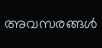അവസരങ്ങൾ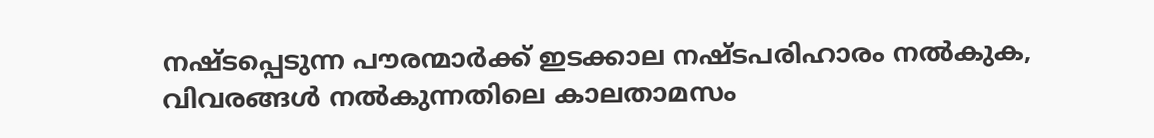നഷ്ടപ്പെടുന്ന പൗരന്മാർക്ക് ഇടക്കാല നഷ്ടപരിഹാരം നൽകുക, വിവരങ്ങൾ നൽകുന്നതിലെ കാലതാമസം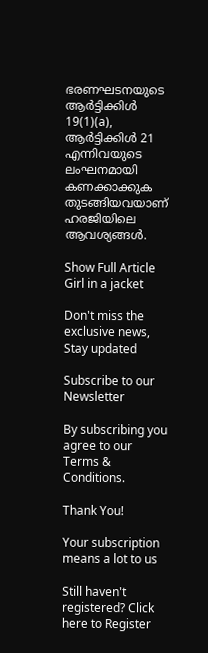ഭരണഘടനയുടെ ആർട്ടിക്കിൾ 19(1)(a), ആർട്ടിക്കിൾ 21 എന്നിവയുടെ ലംഘനമായി കണക്കാക്കുക തുടങ്ങിയവയാണ് ഹരജിയിലെ ആവശ‍്യങ്ങൾ.

Show Full Article
Girl in a jacket

Don't miss the exclusive news, Stay updated

Subscribe to our Newsletter

By subscribing you agree to our Terms & Conditions.

Thank You!

Your subscription means a lot to us

Still haven't registered? Click here to Register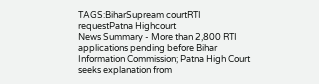TAGS:BiharSupream courtRTI requestPatna Highcourt
News Summary - More than 2,800 RTI applications pending before Bihar Information Commission; Patna High Court seeks explanation from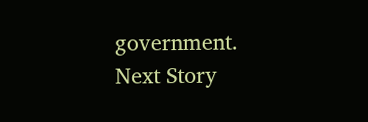government.
Next Story